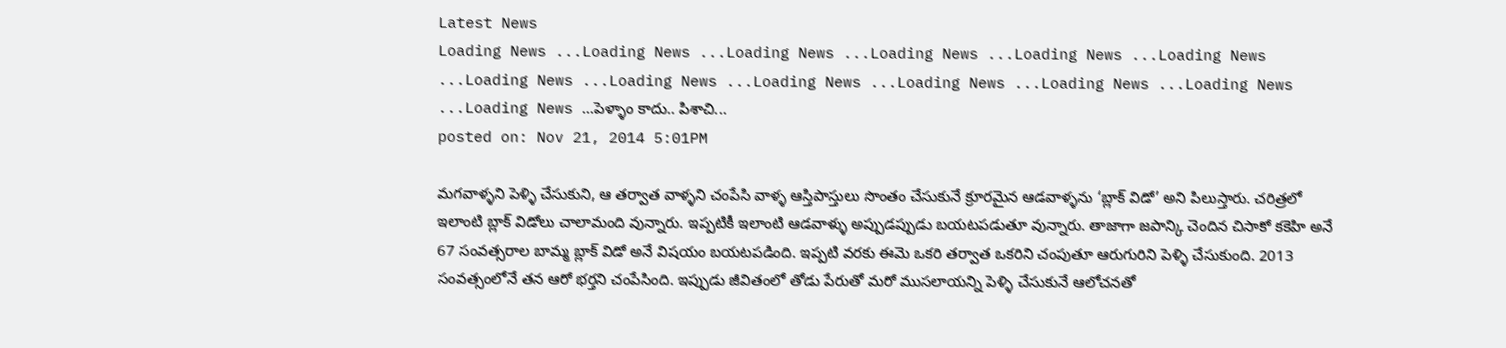Latest News
Loading News ...Loading News ...Loading News ...Loading News ...Loading News ...Loading News ...Loading News ...Loading News ...Loading News ...Loading News ...Loading News ...Loading News ...Loading News ...పెళ్ళాం కాదు.. పిశాచి...
posted on: Nov 21, 2014 5:01PM

మగవాళ్ళని పెళ్ళి చేసుకుని, ఆ తర్వాత వాళ్ళని చంపేసి వాళ్ళ ఆస్తిపాస్తులు సొంతం చేసుకునే క్రూరమైన ఆడవాళ్ళను ‘బ్లాక్ విడో’ అని పిలుస్తారు. చరిత్రలో ఇలాంటి బ్లాక్ విడోలు చాలామంది వున్నారు. ఇప్పటికీ ఇలాంటి ఆడవాళ్ళు అప్పుడప్పుడు బయటపడుతూ వున్నారు. తాజాగా జపాన్కి చెందిన చిసాకో కకెహి అనే 67 సంవత్సరాల బామ్మ బ్లాక్ విడో అనే విషయం బయటపడింది. ఇప్పటి వరకు ఈమె ఒకరి తర్వాత ఒకరిని చంపుతూ ఆరుగురిని పెళ్ళి చేసుకుంది. 2013 సంవత్సంలోనే తన ఆరో భర్తని చంపేసింది. ఇప్పుడు జీవితంలో తోడు పేరుతో మరో ముసలాయన్ని పెళ్ళి చేసుకునే ఆలోచనతో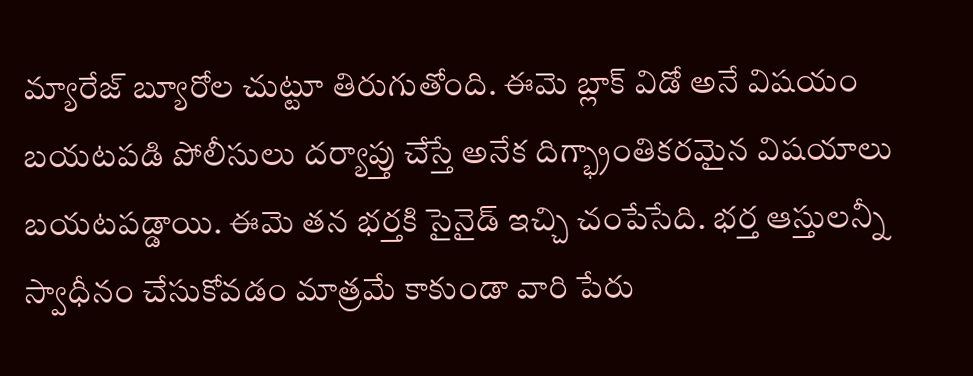మ్యారేజ్ బ్యూరోల చుట్టూ తిరుగుతోంది. ఈమె బ్లాక్ విడో అనే విషయం బయటపడి పోలీసులు దర్యాప్తు చేస్తే అనేక దిగ్భ్రాంతికరమైన విషయాలు బయటపడ్డాయి. ఈమె తన భర్తకి సైనైడ్ ఇచ్చి చంపేసేది. భర్త ఆస్తులన్నీ స్వాధీనం చేసుకోవడం మాత్రమే కాకుండా వారి పేరు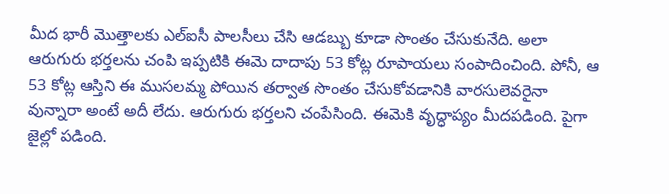మీద భారీ మొత్తాలకు ఎల్ఐసీ పాలసీలు చేసి ఆడబ్బు కూడా సొంతం చేసుకునేది. అలా ఆరుగురు భర్తలను చంపి ఇప్పటికి ఈమె దాదాపు 53 కోట్ల రూపాయలు సంపాదించింది. పోనీ, ఆ 53 కోట్ల ఆస్తిని ఈ ముసలమ్మ పోయిన తర్వాత సొంతం చేసుకోవడానికి వారసులెవరైనా వున్నారా అంటే అదీ లేదు. ఆరుగురు భర్తలని చంపేసింది. ఈమెకి వృద్ధాప్యం మీదపడింది. పైగా జైల్లో పడింది.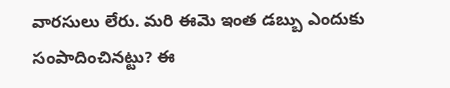వారసులు లేరు. మరి ఈమె ఇంత డబ్బు ఎందుకు సంపాదించినట్టు? ఈ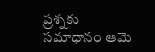ప్రశ్నకు సమాధానం ఆమె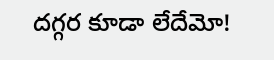దగ్గర కూడా లేదేమో!